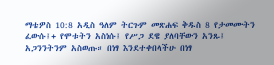ማቴዎስ 10:8 አዲስ ዓለም ትርጉም መጽሐፍ ቅዱስ 8 የታመሙትን ፈውሱ፤+ የሞቱትን አስነሱ፤ የሥጋ ደዌ ያለባቸውን አንጹ፤ አጋንንትንም አስወጡ። በነፃ እንደተቀበላችሁ በነፃ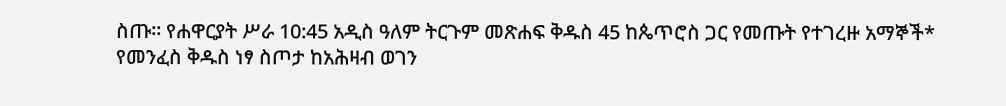ስጡ። የሐዋርያት ሥራ 10:45 አዲስ ዓለም ትርጉም መጽሐፍ ቅዱስ 45 ከጴጥሮስ ጋር የመጡት የተገረዙ አማኞች* የመንፈስ ቅዱስ ነፃ ስጦታ ከአሕዛብ ወገን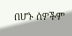በሆኑ ሰዎችም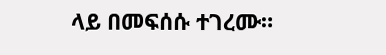ላይ በመፍሰሱ ተገረሙ።